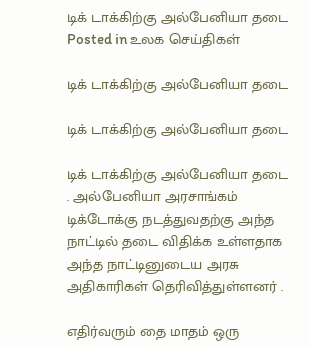டிக் டாக்கிற்கு அல்பேனியா தடை
Posted in உலக செய்திகள்

டிக் டாக்கிற்கு அல்பேனியா தடை

டிக் டாக்கிற்கு அல்பேனியா தடை

டிக் டாக்கிற்கு அல்பேனியா தடை . அல்பேனியா அரசாங்கம் டிக்டோக்கு நடத்துவதற்கு அந்த நாட்டில் தடை விதிக்க உள்ளதாக அந்த நாட்டினுடைய அரசு அதிகாரிகள் தெரிவித்துள்ளனர் .

எதிர்வரும் தை மாதம் ஒரு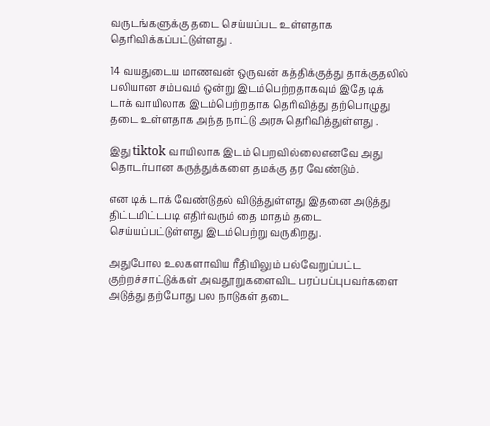வருடங்களுக்கு தடை செய்யப்பட உள்ளதாக தெரிவிக்கப்பட்டுள்ளது .

14 வயதுடைய மாணவன் ஒருவன் கத்திக்குத்து தாக்குதலில் பலியான சம்பவம் ஒன்று இடம்பெற்றதாகவும் இதே டிக் டாக் வாயிலாக இடம்பெற்றதாக தெரிவித்து தற்பொழுது தடை உள்ளதாக அந்த நாட்டு அரசு தெரிவித்துள்ளது .

இது tiktok வாயிலாக இடம் பெறவில்லைஎனவே அது தொடர்பான கருத்துக்களை தமக்கு தர வேண்டும்.

என டிக் டாக் வேண்டுதல் விடுத்துள்ளது இதனை அடுத்து திட்டமிட்டபடி எதிர்வரும் தை மாதம் தடை செய்யப்பட்டுள்ளது இடம்பெற்று வருகிறது.

அதுபோல உலகளாவிய ரீதியிலும் பல்வேறுப்பட்ட குற்றச்சாட்டுக்கள் அவதூறுகளைவிட பரப்பப்புபவர்களை அடுத்து தற்போது பல நாடுகள் தடை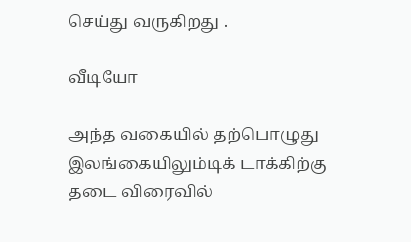செய்து வருகிறது .

வீடியோ

அந்த வகையில் தற்பொழுது இலங்கையிலும்டிக் டாக்கிற்கு தடை விரைவில்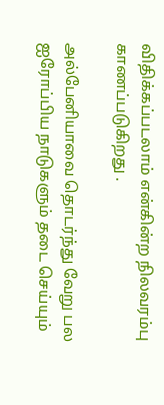விதிக்கப்படலாம் என்கின்ற நிலவரம்பு காணப்படுகிறது .

அல்பேனியாவை தொடர்ந்து வேறு பல ஐரோப்பிய நாடுகளும் தடை செய்யும்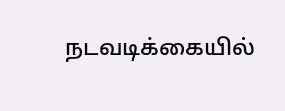நடவடிக்கையில்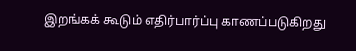இறங்கக் கூடும் எதிர்பார்ப்பு காணப்படுகிறது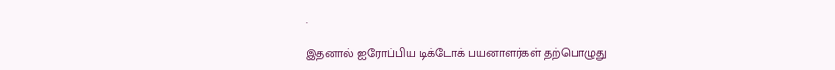.

இதனால் ஐரோப்பிய டிக்டோக் பயனாளர்கள் தற்பொழுது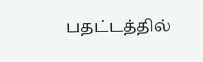பதட்டத்தில்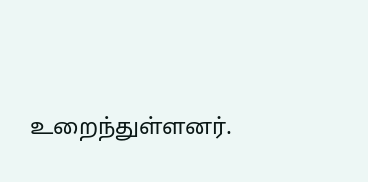உறைந்துள்ளனர்.